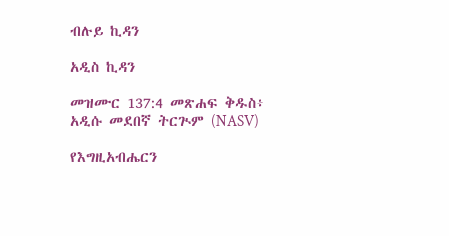ብሉይ ኪዳን

አዲስ ኪዳን

መዝሙር 137:4 መጽሐፍ ቅዱስ፥ አዲሱ መደበኛ ትርጒም (NASV)

የእግዚአብሔርን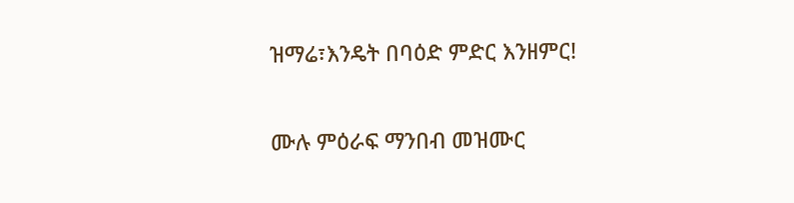ዝማሬ፣እንዴት በባዕድ ምድር እንዘምር!

ሙሉ ምዕራፍ ማንበብ መዝሙር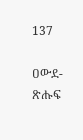137

ዐውደ-ጽሑፍ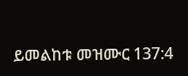ይመልከቱ መዝሙር 137:4